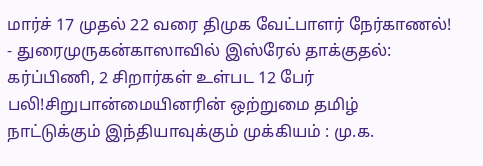மார்ச் 17 முதல் 22 வரை திமுக வேட்பாளர் நேர்காணல்! - துரைமுருகன்காஸாவில் இஸ்ரேல் தாக்குதல்: கர்ப்பிணி, 2 சிறார்கள் உள்பட 12 பேர் பலி!சிறுபான்மையினரின் ஒற்றுமை தமிழ் நாட்டுக்கும் இந்தியாவுக்கும் முக்கியம் : மு.க.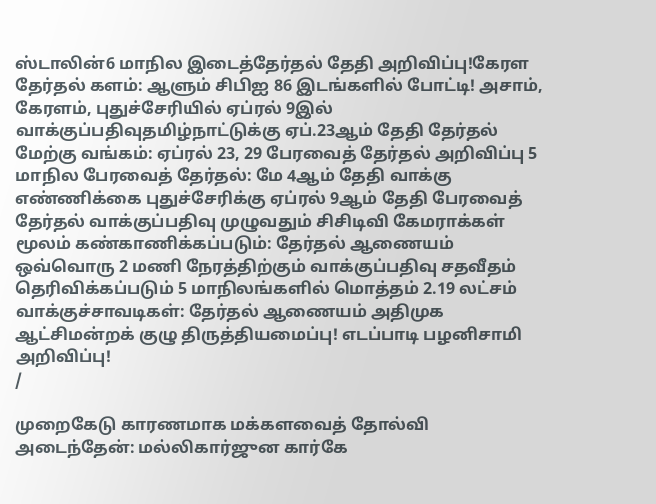ஸ்டாலின்6 மாநில இடைத்தேர்தல் தேதி அறிவிப்பு!கேரள தேர்தல் களம்: ஆளும் சிபிஐ 86 இடங்களில் போட்டி! அசாம், கேரளம், புதுச்சேரியில் ஏப்ரல் 9இல் வாக்குப்பதிவுதமிழ்நாட்டுக்கு ஏப்.23ஆம் தேதி தேர்தல் மேற்கு வங்கம்: ஏப்ரல் 23, 29 பேரவைத் தேர்தல் அறிவிப்பு 5 மாநில பேரவைத் தேர்தல்: மே 4ஆம் தேதி வாக்கு எண்ணிக்கை புதுச்சேரிக்கு ஏப்ரல் 9ஆம் தேதி பேரவைத் தேர்தல் வாக்குப்பதிவு முழுவதும் சிசிடிவி கேமராக்கள் மூலம் கண்காணிக்கப்படும்: தேர்தல் ஆணையம் ஒவ்வொரு 2 மணி நேரத்திற்கும் வாக்குப்பதிவு சதவீதம் தெரிவிக்கப்படும் 5 மாநிலங்களில் மொத்தம் 2.19 லட்சம் வாக்குச்சாவடிகள்: தேர்தல் ஆணையம் அதிமுக ஆட்சிமன்றக் குழு திருத்தியமைப்பு! எடப்பாடி பழனிசாமி அறிவிப்பு!
/

முறைகேடு காரணமாக மக்களவைத் தோல்வி அடைந்தேன்: மல்லிகார்ஜுன கார்கே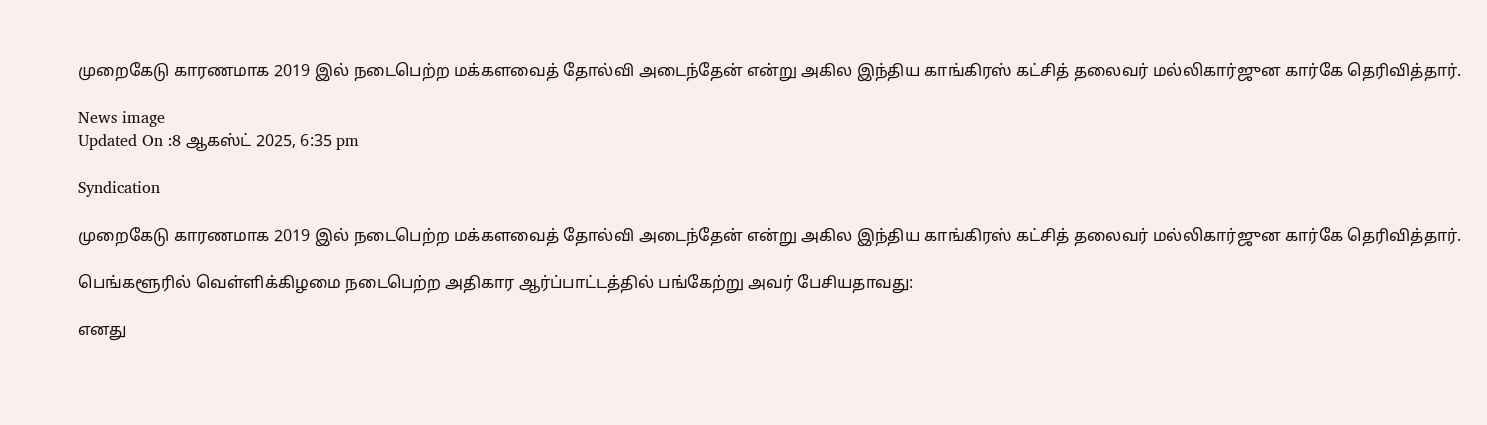முறைகேடு காரணமாக 2019 இல் நடைபெற்ற மக்களவைத் தோல்வி அடைந்தேன் என்று அகில இந்திய காங்கிரஸ் கட்சித் தலைவர் மல்லிகார்ஜுன கார்கே தெரிவித்தார்.

News image
Updated On :8 ஆகஸ்ட் 2025, 6:35 pm

Syndication

முறைகேடு காரணமாக 2019 இல் நடைபெற்ற மக்களவைத் தோல்வி அடைந்தேன் என்று அகில இந்திய காங்கிரஸ் கட்சித் தலைவர் மல்லிகார்ஜுன கார்கே தெரிவித்தார்.

பெங்களூரில் வெள்ளிக்கிழமை நடைபெற்ற அதிகார ஆர்ப்பாட்டத்தில் பங்கேற்று அவர் பேசியதாவது:

எனது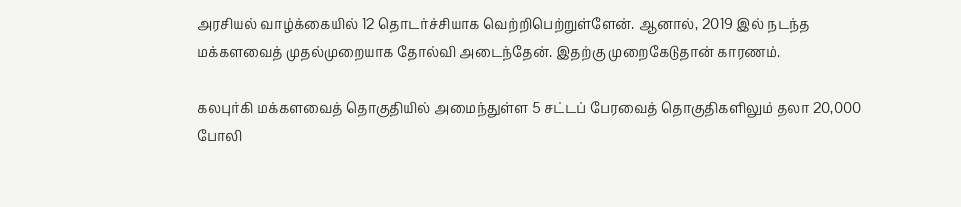அரசியல் வாழ்க்கையில் 12 தொடர்ச்சியாக வெற்றிபெற்றுள்ளேன். ஆனால், 2019 இல் நடந்த மக்களவைத் முதல்முறையாக தோல்வி அடைந்தேன். இதற்கு முறைகேடுதான் காரணம்.

கலபுர்கி மக்களவைத் தொகுதியில் அமைந்துள்ள 5 சட்டப் பேரவைத் தொகுதிகளிலும் தலா 20,000 போலி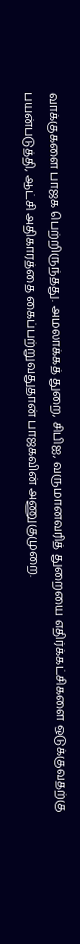வாக்குகளை பாஜக பெற்றிருந்தது. அமலாக்கத் துறை, சிபிஐ, வருமானவரித் துறையை எதிர்க்கட்சிகளை ஒடுக்குவதற்கு பயன்படுத்தி, ஆட்சி அதிகாரத்தை கைப்பற்றுவதுதான் பாஜகவின் அணுகுமுறை.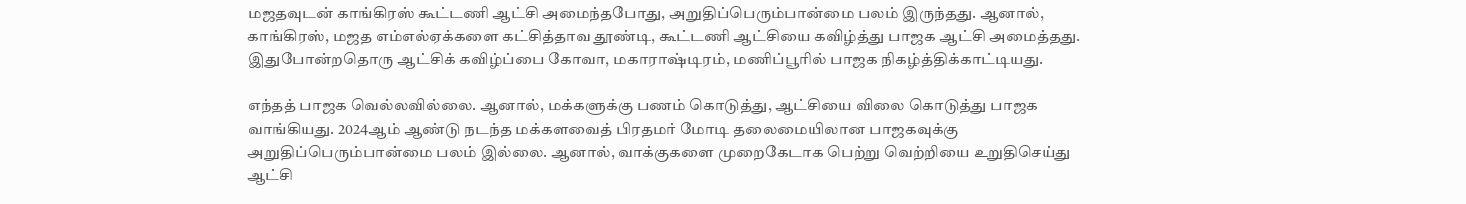மஜதவுடன் காங்கிரஸ் கூட்டணி ஆட்சி அமைந்தபோது, அறுதிப்பெரும்பான்மை பலம் இருந்தது. ஆனால், காங்கிரஸ், மஜத எம்எல்ஏக்களை கட்சித்தாவ தூண்டி, கூட்டணி ஆட்சியை கவிழ்த்து பாஜக ஆட்சி அமைத்தது. இதுபோன்றதொரு ஆட்சிக் கவிழ்ப்பை கோவா, மகாராஷ்டிரம், மணிப்பூரில் பாஜக நிகழ்த்திக்காட்டியது.

எந்தத் பாஜக வெல்லவில்லை. ஆனால், மக்களுக்கு பணம் கொடுத்து, ஆட்சியை விலை கொடுத்து பாஜக வாங்கியது. 2024ஆம் ஆண்டு நடந்த மக்களவைத் பிரதமர் மோடி தலைமையிலான பாஜகவுக்கு அறுதிப்பெரும்பான்மை பலம் இல்லை. ஆனால், வாக்குகளை முறைகேடாக பெற்று வெற்றியை உறுதிசெய்து ஆட்சி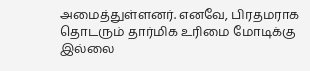அமைத்துள்ளனர். எனவே, பிரதமராக தொடரும் தார்மிக உரிமை மோடிக்கு இல்லை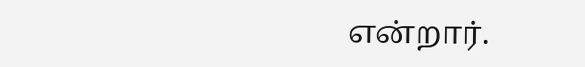என்றார்.